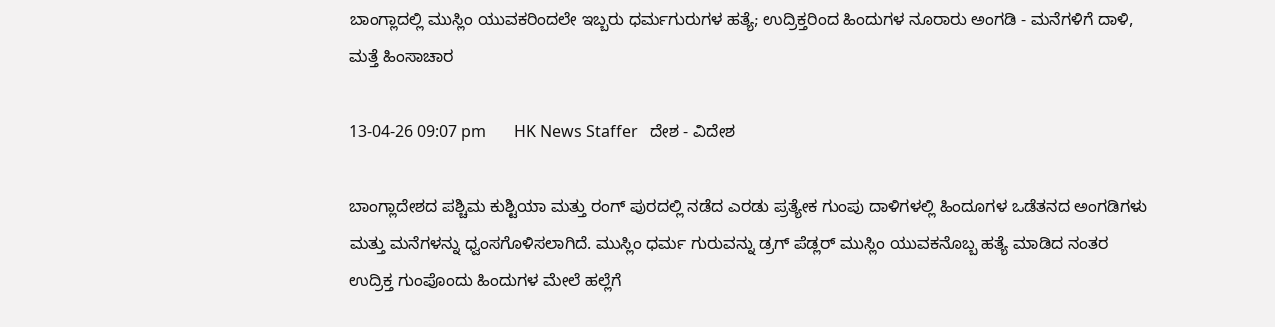ಬಾಂಗ್ಲಾದಲ್ಲಿ ಮುಸ್ಲಿಂ ಯುವಕರಿಂದಲೇ ಇಬ್ಬರು ಧರ್ಮಗುರುಗಳ ಹತ್ಯೆ; ಉದ್ರಿಕ್ತರಿಂದ ಹಿಂದುಗಳ ನೂರಾರು ಅಂಗಡಿ - ಮನೆಗಳಿಗೆ ದಾಳಿ, ಮತ್ತೆ ಹಿಂಸಾಚಾರ

13-04-26 09:07 pm       HK News Staffer   ದೇಶ - ವಿದೇಶ

ಬಾಂಗ್ಲಾದೇಶದ ಪಶ್ಚಿಮ ಕುಶ್ಟಿಯಾ ಮತ್ತು ರಂಗ್ ಪುರದಲ್ಲಿ ನಡೆದ ಎರಡು ಪ್ರತ್ಯೇಕ ಗುಂಪು ದಾಳಿಗಳಲ್ಲಿ ಹಿಂದೂಗಳ ಒಡೆತನದ ಅಂಗಡಿಗಳು ಮತ್ತು ಮನೆಗಳನ್ನು ಧ್ವಂಸಗೊಳಿಸಲಾಗಿದೆ. ಮುಸ್ಲಿಂ ಧರ್ಮ ಗುರುವನ್ನು ಡ್ರಗ್ ಪೆಡ್ಲರ್ ಮುಸ್ಲಿಂ ಯುವಕನೊಬ್ಬ ಹತ್ಯೆ ಮಾಡಿದ ನಂತರ ಉದ್ರಿಕ್ತ ಗುಂಪೊಂದು ಹಿಂದುಗಳ ಮೇಲೆ ಹಲ್ಲೆಗೆ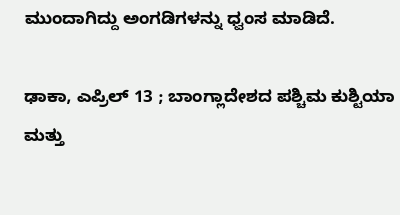ಮುಂದಾಗಿದ್ದು ಅಂಗಡಿಗಳನ್ನು ಧ್ವಂಸ ಮಾಡಿದೆ.

ಢಾಕಾ, ಎಪ್ರಿಲ್ 13 ; ಬಾಂಗ್ಲಾದೇಶದ ಪಶ್ಚಿಮ ಕುಶ್ಟಿಯಾ ಮತ್ತು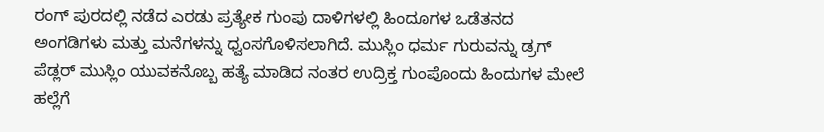ರಂಗ್ ಪುರದಲ್ಲಿ ನಡೆದ ಎರಡು ಪ್ರತ್ಯೇಕ ಗುಂಪು ದಾಳಿಗಳಲ್ಲಿ ಹಿಂದೂಗಳ ಒಡೆತನದ ಅಂಗಡಿಗಳು ಮತ್ತು ಮನೆಗಳನ್ನು ಧ್ವಂಸಗೊಳಿಸಲಾಗಿದೆ. ಮುಸ್ಲಿಂ ಧರ್ಮ ಗುರುವನ್ನು ಡ್ರಗ್ ಪೆಡ್ಲರ್ ಮುಸ್ಲಿಂ ಯುವಕನೊಬ್ಬ ಹತ್ಯೆ ಮಾಡಿದ ನಂತರ ಉದ್ರಿಕ್ತ ಗುಂಪೊಂದು ಹಿಂದುಗಳ ಮೇಲೆ ಹಲ್ಲೆಗೆ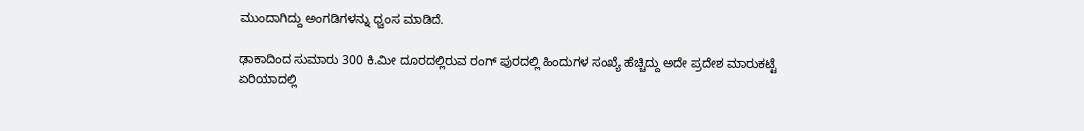ಮುಂದಾಗಿದ್ದು ಅಂಗಡಿಗಳನ್ನು ಧ್ವಂಸ ಮಾಡಿದೆ.

ಢಾಕಾದಿಂದ ಸುಮಾರು 300 ಕಿ.ಮೀ ದೂರದಲ್ಲಿರುವ ರಂಗ್ ಪುರದಲ್ಲಿ ಹಿಂದುಗಳ ಸಂಖ್ಯೆ ಹೆಚ್ಚಿದ್ದು ಅದೇ ಪ್ರದೇಶ ಮಾರುಕಟ್ಟೆ ಏರಿಯಾದಲ್ಲಿ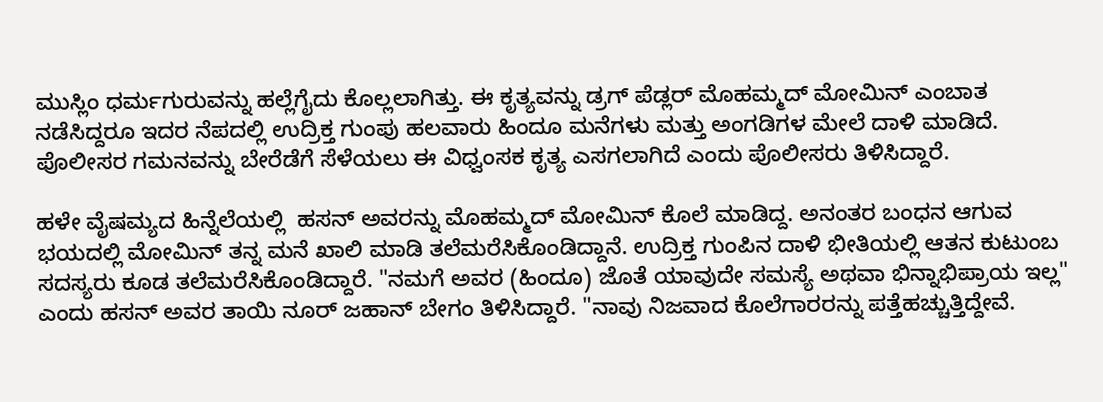ಮುಸ್ಲಿಂ ಧರ್ಮಗುರುವನ್ನು ಹಲ್ಲೆಗೈದು ಕೊಲ್ಲಲಾಗಿತ್ತು. ಈ ಕೃತ್ಯವನ್ನು ಡ್ರಗ್‌ ಪೆಡ್ಲರ್ ಮೊಹಮ್ಮದ್ ಮೋಮಿನ್‌ ಎಂಬಾತ ನಡೆಸಿದ್ದರೂ ಇದರ ನೆಪದಲ್ಲಿ ಉದ್ರಿಕ್ತ ಗುಂಪು ಹಲವಾರು ಹಿಂದೂ ಮನೆಗಳು ಮತ್ತು ಅಂಗಡಿಗಳ ಮೇಲೆ ದಾಳಿ ಮಾಡಿದೆ. ಪೊಲೀಸರ ಗಮನವನ್ನು ಬೇರೆಡೆಗೆ ಸೆಳೆಯಲು ಈ ವಿಧ್ವಂಸಕ ಕೃತ್ಯ ಎಸಗಲಾಗಿದೆ ಎಂದು ಪೊಲೀಸರು ತಿಳಿಸಿದ್ದಾರೆ.

ಹಳೇ ವೈಷಮ್ಯದ ಹಿನ್ನೆಲೆಯಲ್ಲಿ  ಹಸನ್ ಅವರನ್ನು ಮೊಹಮ್ಮದ್ ಮೋಮಿನ್ ಕೊಲೆ ಮಾಡಿದ್ದ. ಅನಂತರ ಬಂಧನ ಆಗುವ ಭಯದಲ್ಲಿ ಮೋಮಿನ್ ತನ್ನ ಮನೆ ಖಾಲಿ ಮಾಡಿ ತಲೆಮರೆಸಿಕೊಂಡಿದ್ದಾನೆ. ಉದ್ರಿಕ್ತ ಗುಂಪಿನ ದಾಳಿ ಭೀತಿಯಲ್ಲಿ ಆತನ ಕುಟುಂಬ ಸದಸ್ಯರು ಕೂಡ ತಲೆಮರೆಸಿಕೊಂಡಿದ್ದಾರೆ. "ನಮಗೆ ಅವರ (ಹಿಂದೂ) ಜೊತೆ ಯಾವುದೇ ಸಮಸ್ಯೆ ಅಥವಾ ಭಿನ್ನಾಭಿಪ್ರಾಯ ಇಲ್ಲ" ಎಂದು ಹಸನ್ ಅವರ ತಾಯಿ ನೂರ್ ಜಹಾನ್ ಬೇಗಂ ತಿಳಿಸಿದ್ದಾರೆ. "ನಾವು ನಿಜವಾದ ಕೊಲೆಗಾರರನ್ನು ಪತ್ತೆಹಚ್ಚುತ್ತಿದ್ದೇವೆ.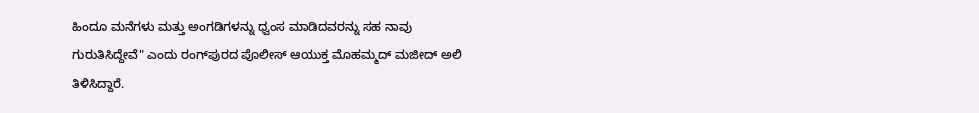ಹಿಂದೂ ಮನೆಗಳು ಮತ್ತು ಅಂಗಡಿಗಳನ್ನು ಧ್ವಂಸ ಮಾಡಿದವರನ್ನು ಸಹ ನಾವು ಗುರುತಿಸಿದ್ದೇವೆ" ಎಂದು ರಂಗ್‌ಪುರದ ಪೊಲೀಸ್ ಆಯುಕ್ತ ಮೊಹಮ್ಮದ್ ಮಜೀದ್ ಅಲಿ ತಿಳಿಸಿದ್ದಾರೆ.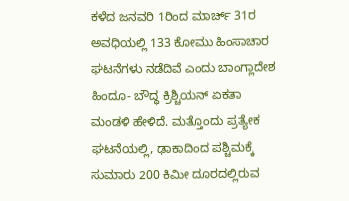ಕಳೆದ ಜನವರಿ 1ರಿಂದ ಮಾರ್ಚ್ 31ರ ಅವಧಿಯಲ್ಲಿ 133 ಕೋಮು ಹಿಂಸಾಚಾರ ಘಟನೆಗಳು ನಡೆದಿವೆ ಎಂದು ಬಾಂಗ್ಲಾದೇಶ ಹಿಂದೂ- ಬೌದ್ಧ ಕ್ರಿಶ್ಚಿಯನ್ ಏಕತಾ ಮಂಡಳಿ ಹೇಳಿದೆ. ಮತ್ತೊಂದು ಪ್ರತ್ಯೇಕ  ಘಟನೆಯಲ್ಲಿ, ಢಾಕಾದಿಂದ ಪಶ್ಚಿಮಕ್ಕೆ ಸುಮಾರು 200 ಕಿಮೀ ದೂರದಲ್ಲಿರುವ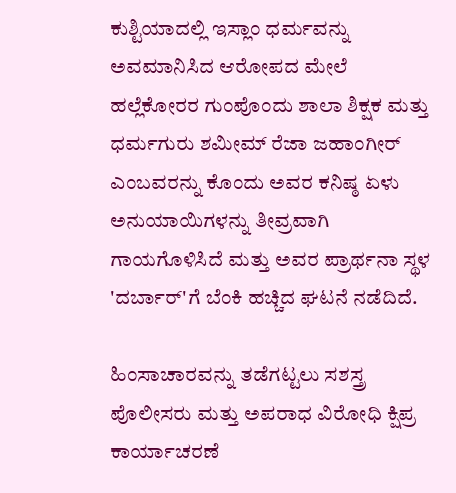ಕುಶ್ಟಿಯಾದಲ್ಲಿ ಇಸ್ಲಾಂ ಧರ್ಮವನ್ನು ಅವಮಾನಿಸಿದ ಆರೋಪದ ಮೇಲೆ ಹಲ್ಲೆಕೋರರ ಗುಂಪೊಂದು ಶಾಲಾ ಶಿಕ್ಷಕ ಮತ್ತು ಧರ್ಮಗುರು ಶಮೀಮ್ ರೆಜಾ ಜಹಾಂಗೀರ್ ಎಂಬವರನ್ನು ಕೊಂದು ಅವರ ಕನಿಷ್ಠ ಏಳು ಅನುಯಾಯಿಗಳನ್ನು ತೀವ್ರವಾಗಿ ಗಾಯಗೊಳಿಸಿದೆ ಮತ್ತು ಅವರ ಪ್ರಾರ್ಥನಾ ಸ್ಥಳ 'ದರ್ಬಾರ್'ಗೆ ಬೆಂಕಿ ಹಚ್ಚಿದ ಘಟನೆ ನಡೆದಿದೆ.

ಹಿಂಸಾಚಾರವನ್ನು ತಡೆಗಟ್ಟಲು ಸಶಸ್ತ್ರ ಪೊಲೀಸರು ಮತ್ತು ಅಪರಾಧ ವಿರೋಧಿ ಕ್ಷಿಪ್ರ ಕಾರ್ಯಾಚರಣೆ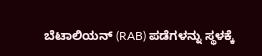ಬೆಟಾಲಿಯನ್ (RAB) ಪಡೆಗಳನ್ನು ಸ್ಥಳಕ್ಕೆ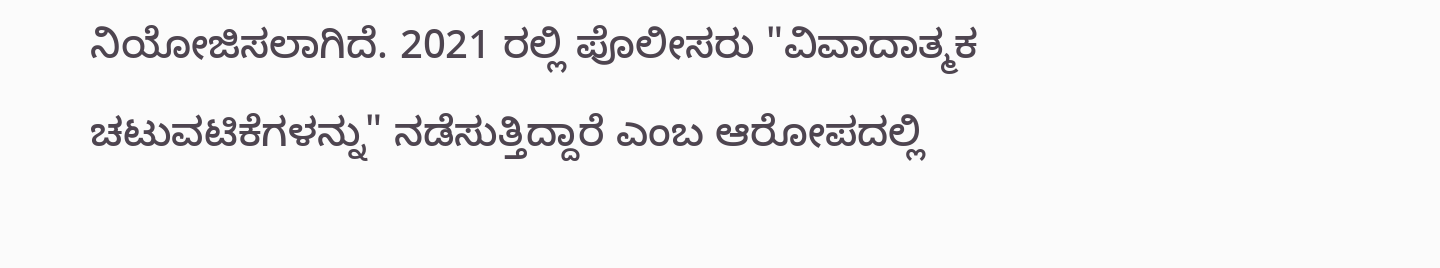ನಿಯೋಜಿಸಲಾಗಿದೆ. 2021 ರಲ್ಲಿ ಪೊಲೀಸರು "ವಿವಾದಾತ್ಮಕ ಚಟುವಟಿಕೆಗಳನ್ನು" ನಡೆಸುತ್ತಿದ್ದಾರೆ ಎಂಬ ಆರೋಪದಲ್ಲಿ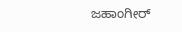ಜಹಾಂಗೀರ್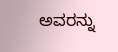ಅವರನ್ನು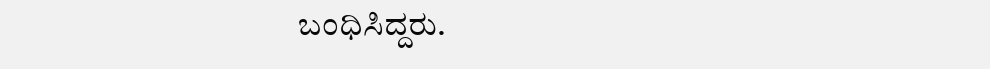ಬಂಧಿಸಿದ್ದರು.